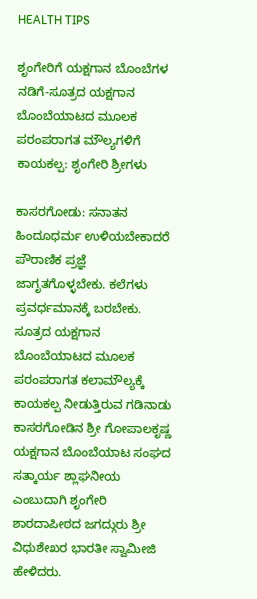HEALTH TIPS

ಶೃಂಗೇರಿಗೆ ಯಕ್ಷಗಾನ ಬೊಂಬೆಗಳ ನಡಿಗೆ-ಸೂತ್ರದ ಯಕ್ಷಗಾನ ಬೊಂಬೆಯಾಟದ ಮೂಲಕ ಪರಂಪರಾಗತ ಮೌಲ್ಯಗಳಿಗೆ ಕಾಯಕಲ್ಪ: ಶೃಂಗೇರಿ ಶ್ರೀಗಳು

ಕಾಸರಗೋಡು: ಸನಾತನ ಹಿಂದೂಧರ್ಮ ಉಳಿಯಬೇಕಾದರೆ ಪೌರಾಣಿಕ ಪ್ರಜ್ಞೆ ಜಾಗೃತಗೊಳ್ಳಬೇಕು. ಕಲೆಗಳು ಪ್ರವರ್ಧಮಾನಕ್ಕೆ ಬರಬೇಕು. ಸೂತ್ರದ ಯಕ್ಷಗಾನ ಬೊಂಬೆಯಾಟದ ಮೂಲಕ ಪರಂಪರಾಗತ ಕಲಾಮೌಲ್ಯಕ್ಕೆ ಕಾಯಕಲ್ಪ ನೀಡುತ್ತಿರುವ ಗಡಿನಾಡು ಕಾಸರಗೋಡಿನ ಶ್ರೀ ಗೋಪಾಲಕೃಷ್ಣ ಯಕ್ಷಗಾನ ಬೊಂಬೆಯಾಟ ಸಂಘದ ಸತ್ಕಾರ್ಯ ಶ್ಲಾಘನೀಯ ಎಂಬುದಾಗಿ ಶೃಂಗೇರಿ ಶಾರದಾಪೀಠದ ಜಗದ್ಗುರು ಶ್ರೀ ವಿಧುಶೇಖರ ಭಾರತೀ ಸ್ವಾಮೀಜಿ ಹೇಳಿದರು.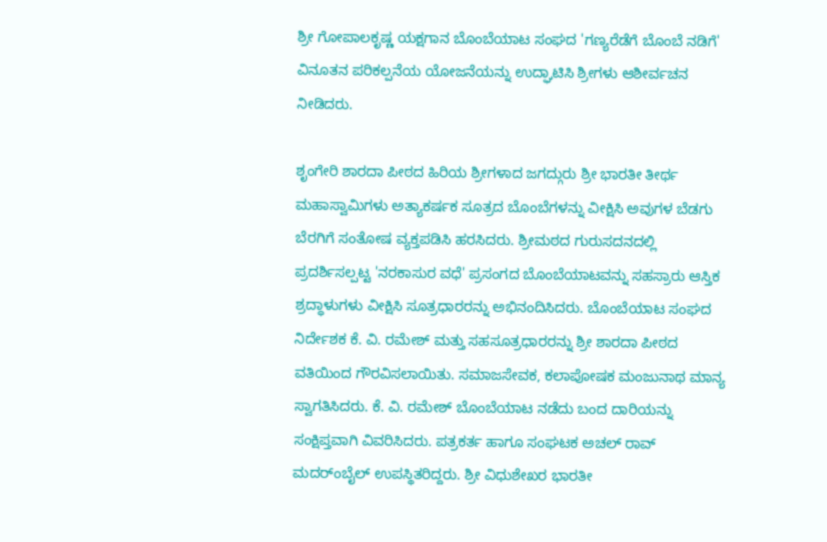ಶ್ರೀ ಗೋಪಾಲಕೃಷ್ಣ ಯಕ್ಷಗಾನ ಬೊಂಬೆಯಾಟ ಸಂಘದ 'ಗಣ್ಯರೆಡೆಗೆ ಬೊಂಬೆ ನಡಿಗೆ' ವಿನೂತನ ಪರಿಕಲ್ಪನೆಯ ಯೋಜನೆಯನ್ನು ಉದ್ಘಾಟಿಸಿ ಶ್ರೀಗಳು ಆಶೀರ್ವಚನ ನೀಡಿದರು.

ಶೃಂಗೇರಿ ಶಾರದಾ ಪೀಠದ ಹಿರಿಯ ಶ್ರೀಗಳಾದ ಜಗದ್ಗುರು ಶ್ರೀ ಭಾರತೀ ತೀರ್ಥ ಮಹಾಸ್ವಾಮಿಗಳು ಅತ್ಯಾಕರ್ಷಕ ಸೂತ್ರದ ಬೊಂಬೆಗಳನ್ನು ವೀಕ್ಷಿಸಿ ಅವುಗಳ ಬೆಡಗು ಬೆರಗಿಗೆ ಸಂತೋಷ ವ್ಯಕ್ತಪಡಿಸಿ ಹರಸಿದರು. ಶ್ರೀಮಠದ ಗುರುಸದನದಲ್ಲಿ ಪ್ರದರ್ಶಿಸಲ್ಪಟ್ಟ 'ನರಕಾಸುರ ವಧೆ' ಪ್ರಸಂಗದ ಬೊಂಬೆಯಾಟವನ್ನು ಸಹಸ್ರಾರು ಆಸ್ತಿಕ ಶ್ರದ್ಧಾಳುಗಳು ವೀಕ್ಷಿಸಿ ಸೂತ್ರಧಾರರನ್ನು ಅಭಿನಂದಿಸಿದರು. ಬೊಂಬೆಯಾಟ ಸಂಘದ ನಿರ್ದೇಶಕ ಕೆ. ವಿ. ರಮೇಶ್ ಮತ್ತು ಸಹಸೂತ್ರಧಾರರನ್ನು ಶ್ರೀ ಶಾರದಾ ಪೀಠದ ವತಿಯಿಂದ ಗೌರವಿಸಲಾಯಿತು. ಸಮಾಜಸೇವಕ, ಕಲಾಪೋಷಕ ಮಂಜುನಾಥ ಮಾನ್ಯ ಸ್ವಾಗತಿಸಿದರು. ಕೆ. ವಿ. ರಮೇಶ್ ಬೊಂಬೆಯಾಟ ನಡೆದು ಬಂದ ದಾರಿಯನ್ನು ಸಂಕ್ಷಿಪ್ತವಾಗಿ ವಿವರಿಸಿದರು. ಪತ್ರಕರ್ತ ಹಾಗೂ ಸಂಘಟಕ ಅಚಲ್ ರಾವ್ ಮದರ್ಂಬೈಲ್ ಉಪಸ್ಥಿತರಿದ್ದರು. ಶ್ರೀ ವಿಧುಶೇಖರ ಭಾರತೀ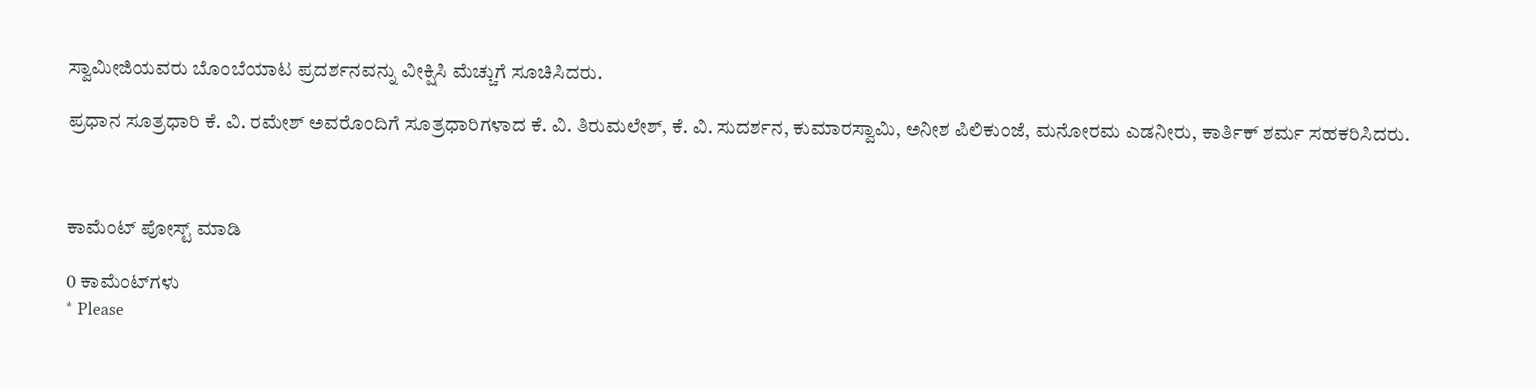ಸ್ವಾಮೀಜಿಯವರು ಬೊಂಬೆಯಾಟ ಪ್ರದರ್ಶನವನ್ನು ವೀಕ್ಷಿಸಿ ಮೆಚ್ಚುಗೆ ಸೂಚಿಸಿದರು.

ಪ್ರಧಾನ ಸೂತ್ರಧಾರಿ ಕೆ. ವಿ. ರಮೇಶ್ ಅವರೊಂದಿಗೆ ಸೂತ್ರಧಾರಿಗಳಾದ ಕೆ. ವಿ. ತಿರುಮಲೇಶ್, ಕೆ. ವಿ. ಸುದರ್ಶನ, ಕುಮಾರಸ್ವಾಮಿ, ಅನೀಶ ಪಿಲಿಕುಂಜೆ, ಮನೋರಮ ಎಡನೀರು, ಕಾರ್ತಿಕ್ ಶರ್ಮ ಸಹಕರಿಸಿದರು.



ಕಾಮೆಂಟ್‌‌ ಪೋಸ್ಟ್‌ ಮಾಡಿ

0 ಕಾಮೆಂಟ್‌ಗಳು
* Please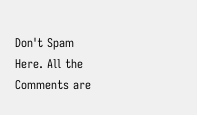Don't Spam Here. All the Comments are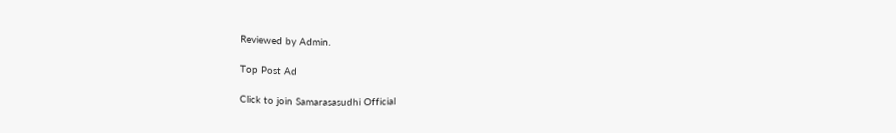Reviewed by Admin.

Top Post Ad

Click to join Samarasasudhi Official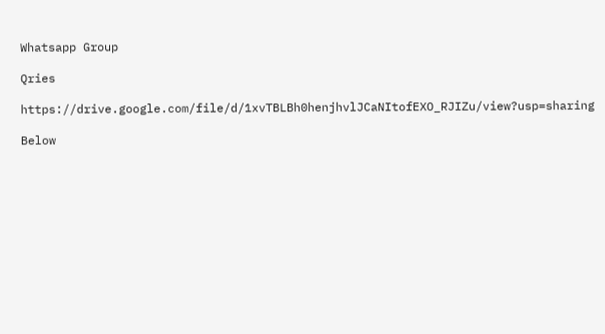Whatsapp Group

Qries

https://drive.google.com/file/d/1xvTBLBh0henjhvlJCaNItofEXO_RJIZu/view?usp=sharing

Below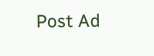Post Ad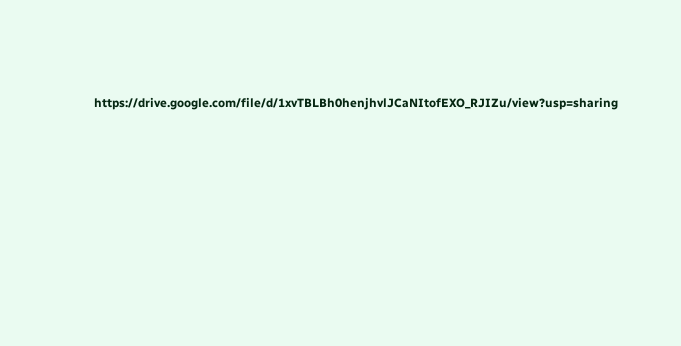https://drive.google.com/file/d/1xvTBLBh0henjhvlJCaNItofEXO_RJIZu/view?usp=sharing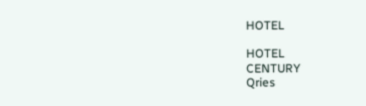HOTEL

HOTEL
CENTURY
Qries